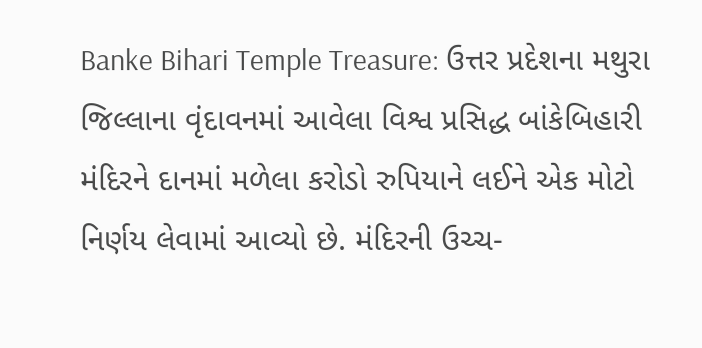Banke Bihari Temple Treasure: ઉત્તર પ્રદેશના મથુરા જિલ્લાના વૃંદાવનમાં આવેલા વિશ્વ પ્રસિદ્ધ બાંકેબિહારી મંદિરને દાનમાં મળેલા કરોડો રુપિયાને લઈને એક મોટો નિર્ણય લેવામાં આવ્યો છે. મંદિરની ઉચ્ચ-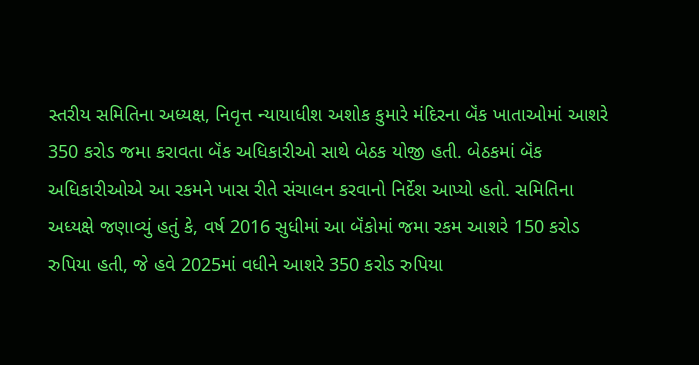સ્તરીય સમિતિના અધ્યક્ષ, નિવૃત્ત ન્યાયાધીશ અશોક કુમારે મંદિરના બૅંક ખાતાઓમાં આશરે 350 કરોડ જમા કરાવતા બૅંક અધિકારીઓ સાથે બેઠક યોજી હતી. બેઠકમાં બૅંક અધિકારીઓએ આ રકમને ખાસ રીતે સંચાલન કરવાનો નિર્દેશ આપ્યો હતો. સમિતિના અધ્યક્ષે જણાવ્યું હતું કે, વર્ષ 2016 સુધીમાં આ બૅંકોમાં જમા રકમ આશરે 150 કરોડ રુપિયા હતી, જે હવે 2025માં વધીને આશરે 350 કરોડ રુપિયા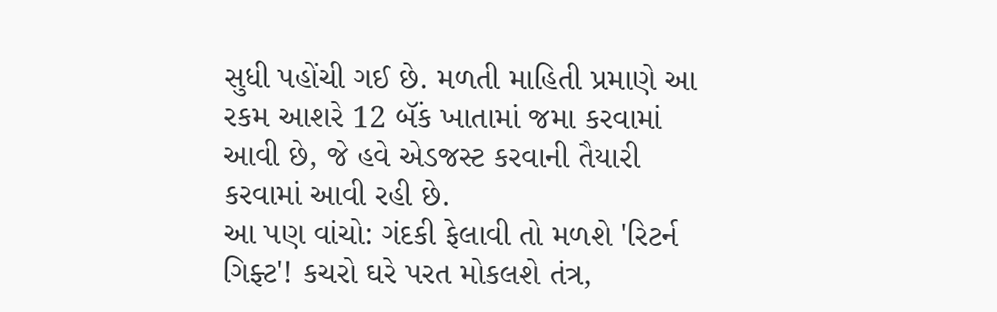સુધી પહોંચી ગઈ છે. મળતી માહિતી પ્રમાણે આ રકમ આશરે 12 બૅંક ખાતામાં જમા કરવામાં આવી છે, જે હવે એડજસ્ટ કરવાની તૈયારી કરવામાં આવી રહી છે.
આ પણ વાંચો: ગંદકી ફેલાવી તો મળશે 'રિટર્ન ગિફ્ટ'! કચરો ઘરે પરત મોકલશે તંત્ર,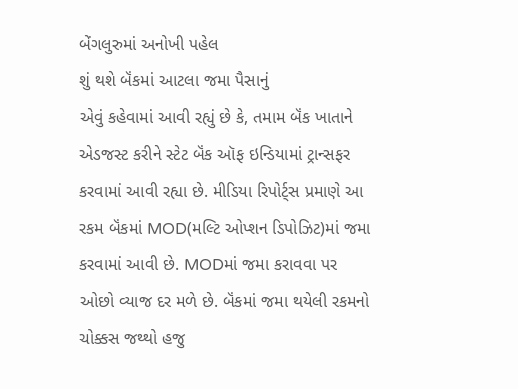બેંગલુરુમાં અનોખી પહેલ
શું થશે બૅંકમાં આટલા જમા પૈસાનું
એવું કહેવામાં આવી રહ્યું છે કે, તમામ બૅંક ખાતાને એડજસ્ટ કરીને સ્ટેટ બૅંક ઑફ ઇન્ડિયામાં ટ્રાન્સફર કરવામાં આવી રહ્યા છે. મીડિયા રિપોર્ટ્સ પ્રમાણે આ રકમ બૅંકમાં MOD(મલ્ટિ ઓપ્શન ડિપોઝિટ)માં જમા કરવામાં આવી છે. MODમાં જમા કરાવવા પર ઓછો વ્યાજ દર મળે છે. બૅંકમાં જમા થયેલી રકમનો ચોક્કસ જથ્થો હજુ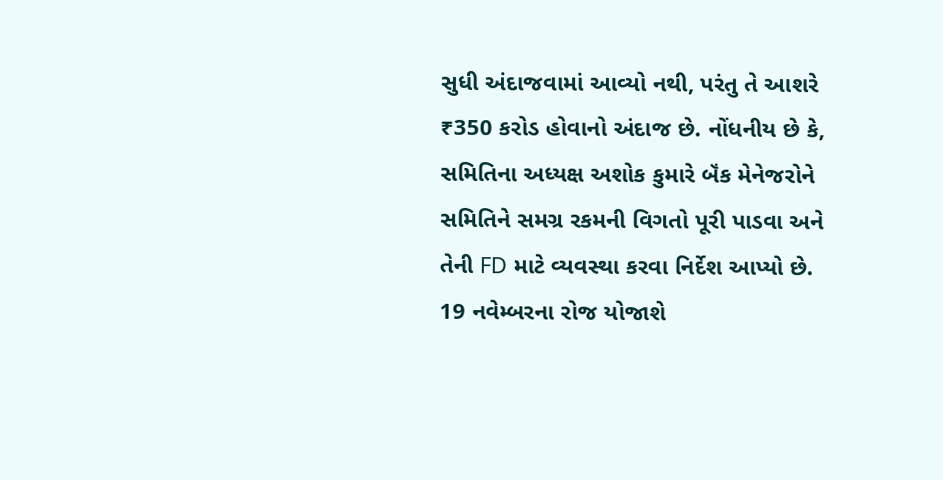સુધી અંદાજવામાં આવ્યો નથી, પરંતુ તે આશરે ₹350 કરોડ હોવાનો અંદાજ છે. નોંધનીય છે કે, સમિતિના અધ્યક્ષ અશોક કુમારે બૅંક મેનેજરોને સમિતિને સમગ્ર રકમની વિગતો પૂરી પાડવા અને તેની FD માટે વ્યવસ્થા કરવા નિર્દેશ આપ્યો છે.
19 નવેમ્બરના રોજ યોજાશે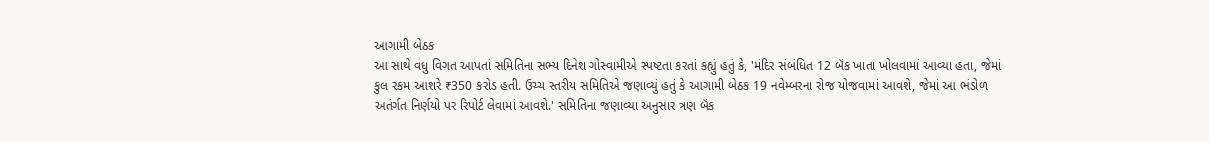આગામી બેઠક
આ સાથે વધુ વિગત આપતાં સમિતિના સભ્ય દિનેશ ગોસ્વામીએ સ્પષ્ટતા કરતાં કહ્યું હતું કે, 'મંદિર સંબંધિત 12 બૅંક ખાતા ખોલવામાં આવ્યા હતા, જેમાં કુલ રકમ આશરે ₹350 કરોડ હતી. ઉચ્ચ સ્તરીય સમિતિએ જણાવ્યું હતું કે આગામી બેઠક 19 નવેમ્બરના રોજ યોજવામાં આવશે, જેમાં આ ભંડોળ અતંર્ગત નિર્ણયો પર રિપોર્ટ લેવામાં આવશે.' સમિતિના જણાવ્યા અનુસાર ત્રણ બૅંક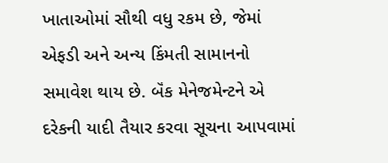ખાતાઓમાં સૌથી વધુ રકમ છે, જેમાં એફડી અને અન્ય કિંમતી સામાનનો સમાવેશ થાય છે. બૅંક મેનેજમેન્ટને એ દરેકની યાદી તૈયાર કરવા સૂચના આપવામાં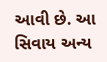આવી છે. આ સિવાય અન્ય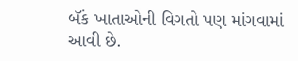બૅંક ખાતાઓની વિગતો પણ માંગવામાં આવી છે.